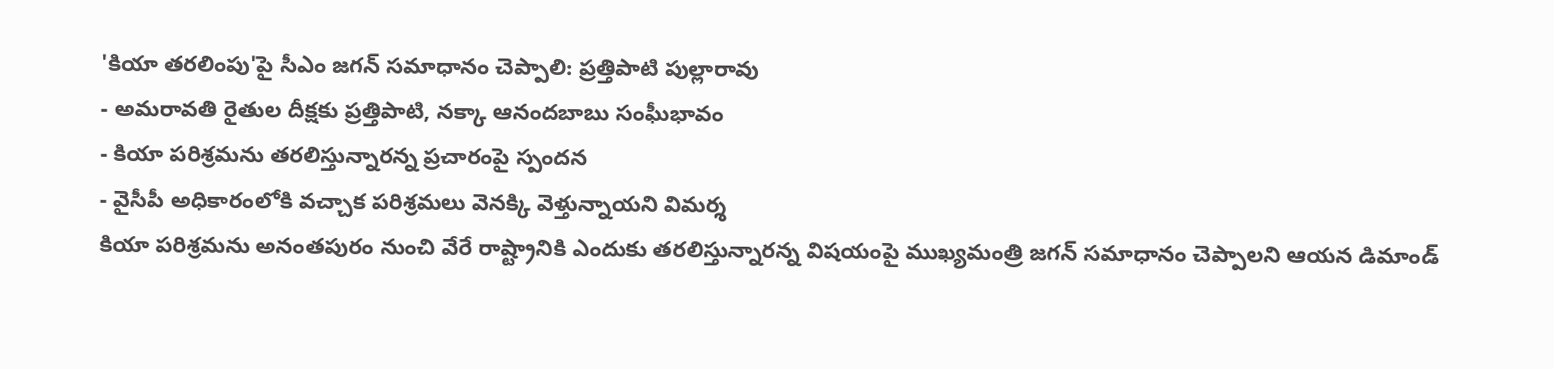'కియా తరలింపు'పై సీఎం జగన్ సమాధానం చెప్పాలి: ప్రత్తిపాటి పుల్లారావు
- అమరావతి రైతుల దీక్షకు ప్రత్తిపాటి, నక్కా ఆనందబాబు సంఘీభావం
- కియా పరిశ్రమను తరలిస్తున్నారన్న ప్రచారంపై స్పందన
- వైసీపీ అధికారంలోకి వచ్చాక పరిశ్రమలు వెనక్కి వెళ్తున్నాయని విమర్శ
కియా పరిశ్రమను అనంతపురం నుంచి వేరే రాష్ట్రానికి ఎందుకు తరలిస్తున్నారన్న విషయంపై ముఖ్యమంత్రి జగన్ సమాధానం చెప్పాలని ఆయన డిమాండ్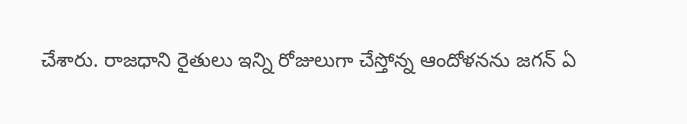చేశారు. రాజధాని రైతులు ఇన్ని రోజులుగా చేస్తోన్న ఆందోళనను జగన్ ఏ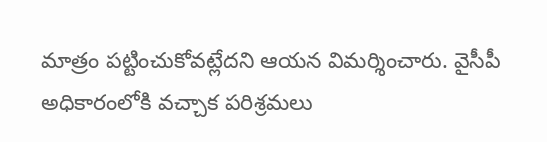మాత్రం పట్టించుకోవట్లేదని ఆయన విమర్శించారు. వైసీపీ అధికారంలోకి వచ్చాక పరిశ్రమలు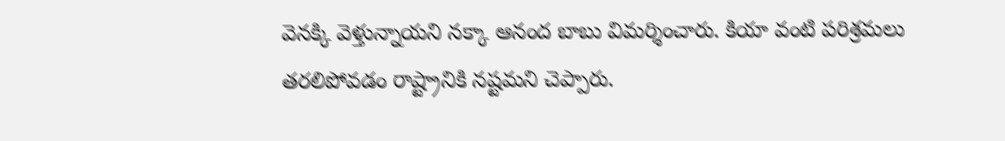వెనక్కి వెళ్తున్నాయని నక్కా ఆనంద బాబు విమర్శించారు. కియా వంటి పరిశ్రమలు తరలిపోవడం రాష్ట్రానికి నష్టమని చెప్పారు.